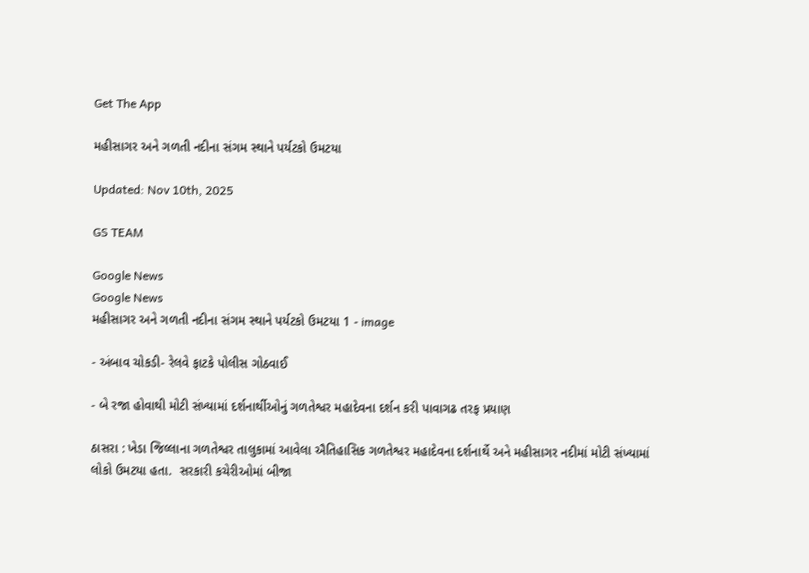Get The App

મહીસાગર અને ગળતી નદીના સંગમ સ્થાને પર્યટકો ઉમટયા

Updated: Nov 10th, 2025

GS TEAM

Google News
Google News
મહીસાગર અને ગળતી નદીના સંગમ સ્થાને પર્યટકો ઉમટયા 1 - image

- અંબાવ ચોકડી- રેલવે ફાટકે પોલીસ ગોઠવાઈ

- બે રજા હોવાથી મોટી સંખ્યામાં દર્શનાર્થીઓનું ગળતેશ્વર મહાદેવના દર્શન કરી પાવાગઢ તરફ પ્રયાણ

ઠાસરા : ખેડા જિલ્લાના ગળતેશ્વર તાલુકામાં આવેલા ઐતિહાસિક ગળતેશ્વર મહાદેવના દર્શનાર્થે અને મહીસાગર નદીમાં મોટી સંખ્યામાં લોકો ઉમટયા હતા.  સરકારી કચેરીઓમાં બીજા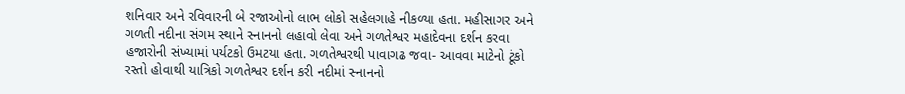શનિવાર અને રવિવારની બે રજાઓનો લાભ લોકો સહેલગાહે નીકળ્યા હતા. મહીસાગર અને ગળતી નદીના સંગમ સ્થાને સ્નાનનો લહાવો લેવા અને ગળતેશ્વર મહાદેવના દર્શન કરવા હજારોની સંખ્યામાં પર્યટકો ઉમટયા હતા. ગળતેશ્વરથી પાવાગઢ જવા- આવવા માટેનો ટૂંકો રસ્તો હોવાથી યાત્રિકો ગળતેશ્વર દર્શન કરી નદીમાં સ્નાનનો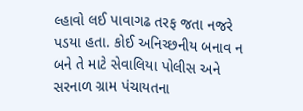લ્હાવો લઈ પાવાગઢ તરફ જતા નજરે પડયા હતા. કોઈ અનિચ્છનીય બનાવ ન બને તે માટે સેવાલિયા પોલીસ અને સરનાળ ગ્રામ પંચાયતના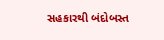સહકારથી બંદોબસ્ત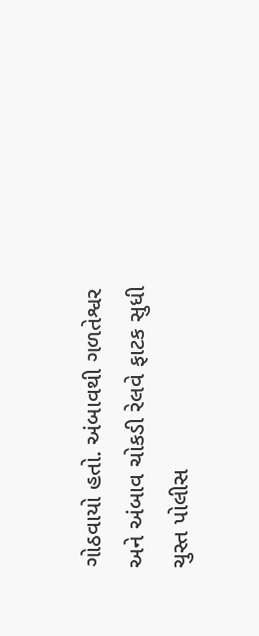ગોઠવાયો હતો. અંબાવથી ગળતેશ્વર અને અંબાવ ચોકડી રેલવે ફાટક સુધી ચુસ્ત પોલીસ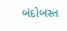બંદોબસ્ત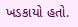ખડકાયો હતો.